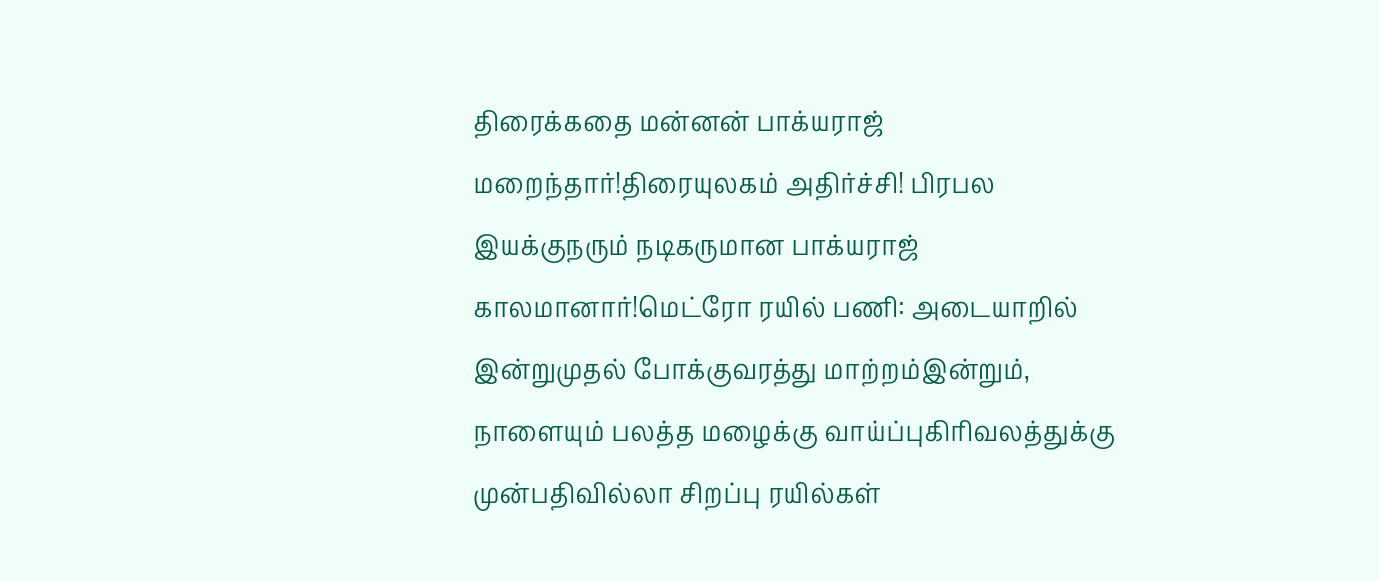திரைக்கதை மன்னன் பாக்யராஜ் மறைந்தார்!திரையுலகம் அதிர்ச்சி! பிரபல இயக்குநரும் நடிகருமான பாக்யராஜ் காலமானார்!மெட்ரோ ரயில் பணி: அடையாறில் இன்றுமுதல் போக்குவரத்து மாற்றம்இன்றும், நாளையும் பலத்த மழைக்கு வாய்ப்புகிரிவலத்துக்கு முன்பதிவில்லா சிறப்பு ரயில்கள்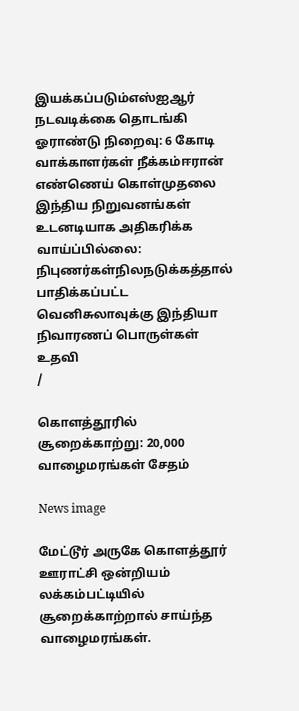இயக்கப்படும்எஸ்ஐஆர் நடவடிக்கை தொடங்கி ஓராண்டு நிறைவு: 6 கோடி வாக்காளர்கள் நீக்கம்ஈரான் எண்ணெய் கொள்முதலை இந்திய நிறுவனங்கள் உடனடியாக அதிகரிக்க வாய்ப்பில்லை: நிபுணர்கள்நிலநடுக்கத்தால் பாதிக்கப்பட்ட வெனிசுலாவுக்கு இந்தியா நிவாரணப் பொருள்கள் உதவி
/

கொளத்தூரில் சூறைக்காற்று: 20,000 வாழைமரங்கள் சேதம்

News image

மேட்டூர் அருகே கொளத்தூர் ஊராட்சி ஒன்றியம் லக்கம்பட்டியில் சூறைக்காற்றால் சாய்ந்த வாழைமரங்கள்.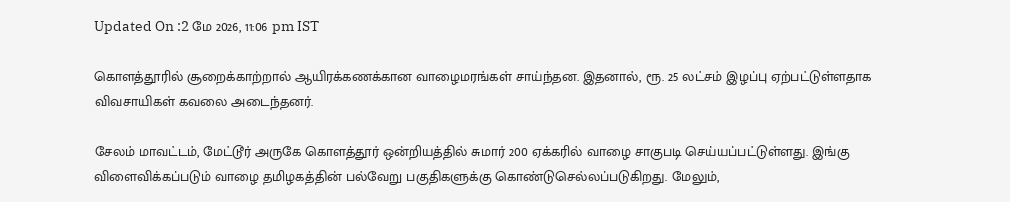Updated On :2 மே 2026, 11:06 pm IST

கொளத்தூரில் சூறைக்காற்றால் ஆயிரக்கணக்கான வாழைமரங்கள் சாய்ந்தன. இதனால், ரூ. 25 லட்சம் இழப்பு ஏற்பட்டுள்ளதாக விவசாயிகள் கவலை அடைந்தனர்.

சேலம் மாவட்டம், மேட்டூர் அருகே கொளத்தூர் ஒன்றியத்தில் சுமார் 200 ஏக்கரில் வாழை சாகுபடி செய்யப்பட்டுள்ளது. இங்கு விளைவிக்கப்படும் வாழை தமிழகத்தின் பல்வேறு பகுதிகளுக்கு கொண்டுசெல்லப்படுகிறது. மேலும்,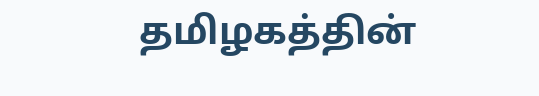தமிழகத்தின்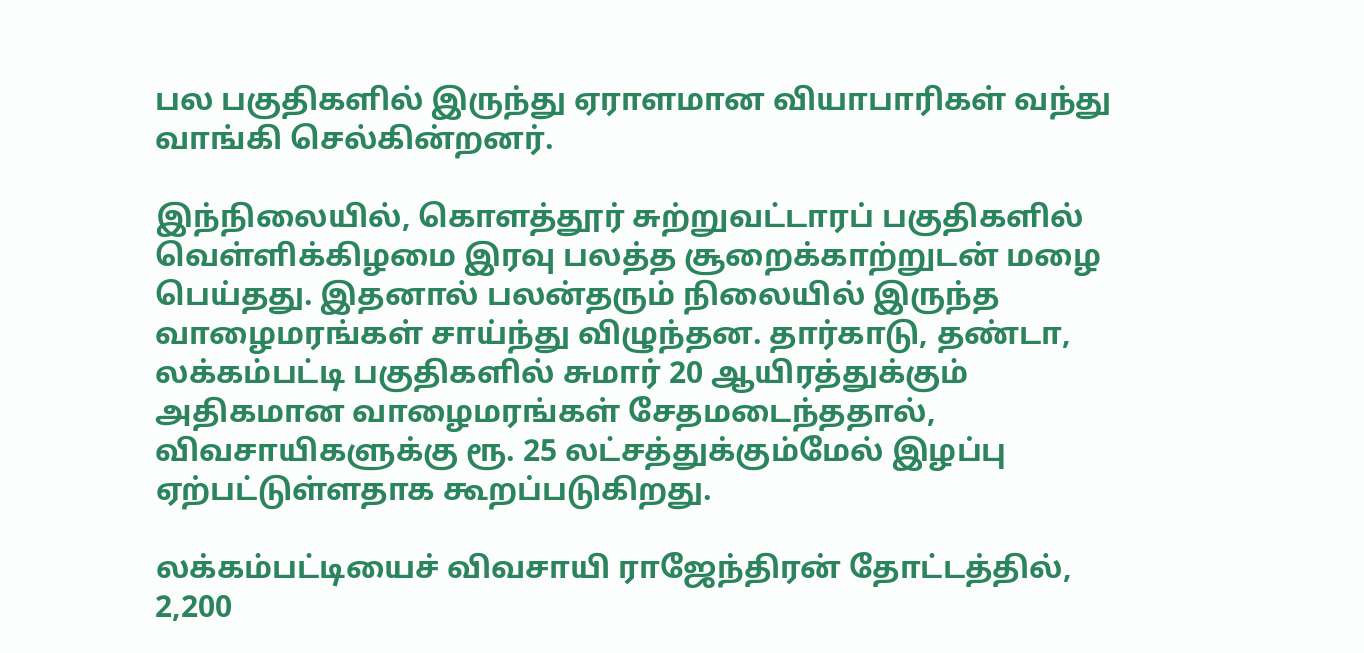பல பகுதிகளில் இருந்து ஏராளமான வியாபாரிகள் வந்து வாங்கி செல்கின்றனர்.

இந்நிலையில், கொளத்தூர் சுற்றுவட்டாரப் பகுதிகளில் வெள்ளிக்கிழமை இரவு பலத்த சூறைக்காற்றுடன் மழை பெய்தது. இதனால் பலன்தரும் நிலையில் இருந்த வாழைமரங்கள் சாய்ந்து விழுந்தன. தார்காடு, தண்டா, லக்கம்பட்டி பகுதிகளில் சுமார் 20 ஆயிரத்துக்கும் அதிகமான வாழைமரங்கள் சேதமடைந்ததால், விவசாயிகளுக்கு ரூ. 25 லட்சத்துக்கும்மேல் இழப்பு ஏற்பட்டுள்ளதாக கூறப்படுகிறது.

லக்கம்பட்டியைச் விவசாயி ராஜேந்திரன் தோட்டத்தில், 2,200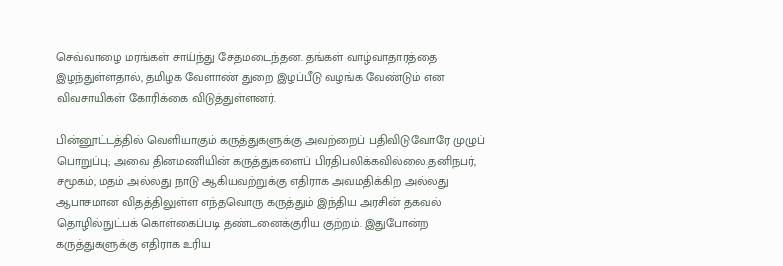செவ்வாழை மரங்கள் சாய்ந்து சேதமடைந்தன. தங்கள் வாழ்வாதாரத்தை இழந்துள்ளதால், தமிழக வேளாண் துறை இழப்பீடு வழங்க வேண்டும் என விவசாயிகள் கோரிக்கை விடுத்துள்ளனர்.

பின்னூட்டத்தில் வெளியாகும் கருத்துகளுக்கு அவற்றைப் பதிவிடுவோரே முழுப் பொறுப்பு; அவை தினமணியின் கருத்துகளைப் பிரதிபலிக்கவில்லை.தனிநபர், சமூகம், மதம் அல்லது நாடு ஆகியவற்றுக்கு எதிராக அவமதிக்கிற அல்லது ஆபாசமான விதத்திலுள்ள எந்தவொரு கருத்தும் இந்திய அரசின் தகவல் தொழில்நுட்பக் கொள்கைப்படி தண்டனைக்குரிய குற்றம். இதுபோன்ற கருத்துகளுக்கு எதிராக உரிய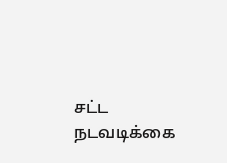சட்ட நடவடிக்கை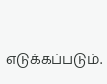எடுக்கப்படும்.